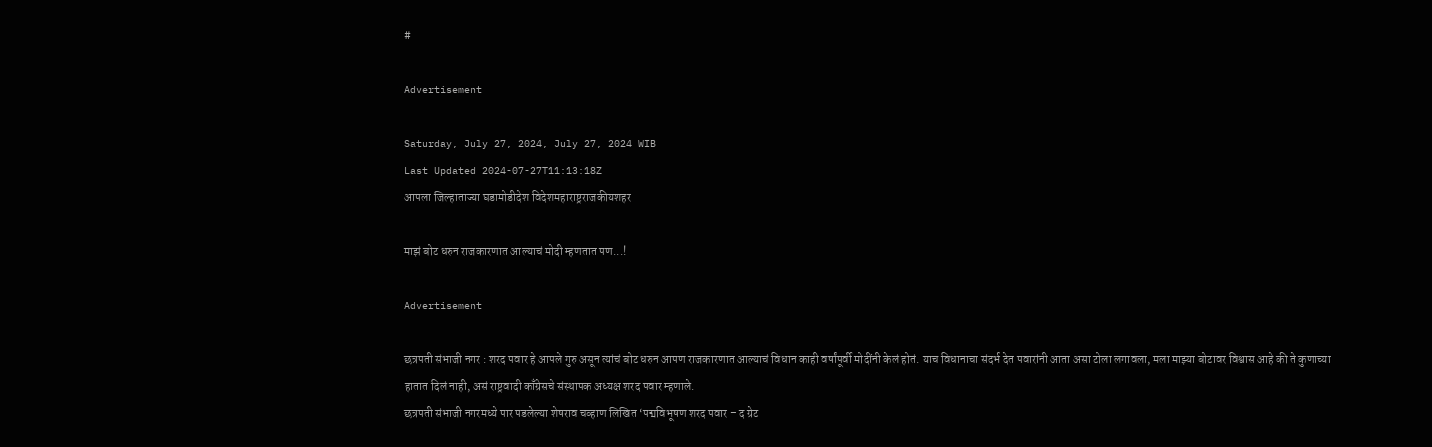#

Advertisement

Saturday, July 27, 2024, July 27, 2024 WIB
Last Updated 2024-07-27T11:13:18Z
आपला जिल्हाताज्या घडामोडीदेश विदेशमहाराष्ट्रराजकीयशहर

माझं बोट धरुन राजकारणात आल्याचं मोदी म्हणतात पण...!

Advertisement

छत्रपती संभाजी नगर : शरद पवार हे आपले गुरु असून त्यांचं बोट धरुन आपण राजकारणात आल्याचं विधान काही वर्षांपूर्वी मोदींनी केलं होतं. याच विधानाचा संदर्भ देत पवारांनी आता असा टोला लगावला, मला माझ्या बोटावर विश्वास आहे की ते कुणाच्या हातात दिलं नाही, असं राष्ट्रवादी काँग्रेसचे संस्थापक अध्यक्ष शरद पवार म्हणाले.
छत्रपती संभाजी नगरमध्ये पार पडलेल्या शेषराव चव्हाण लिखित ‘पद्मविभूषण शरद पवार – द ग्रेट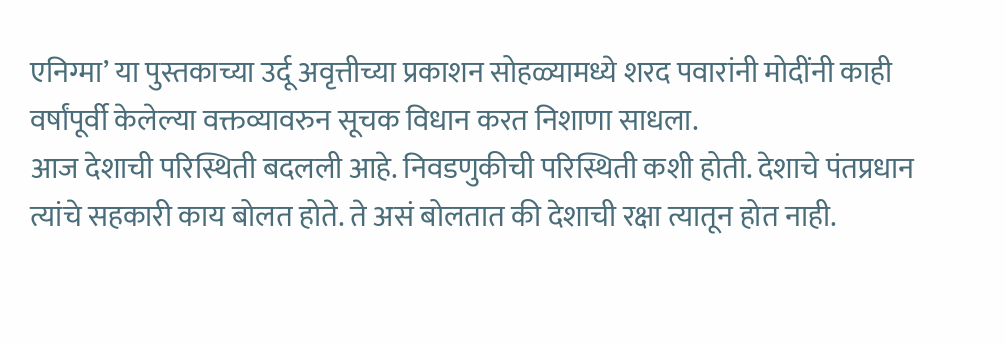एनिग्मा’ या पुस्तकाच्या उर्दू अवृत्तीच्या प्रकाशन सोहळ्यामध्ये शरद पवारांनी मोदींनी काही वर्षांपूर्वी केलेल्या वक्तव्यावरुन सूचक विधान करत निशाणा साधला.
आज देशाची परिस्थिती बदलली आहे. निवडणुकीची परिस्थिती कशी होती. देशाचे पंतप्रधान त्यांचे सहकारी काय बोलत होते. ते असं बोलतात की देशाची रक्षा त्यातून होत नाही.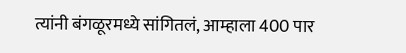त्यांनी बंगळूरमध्ये सांगितलं, आम्हाला 400 पार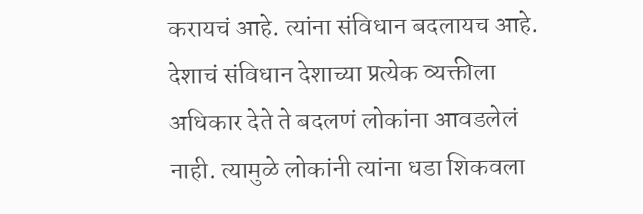करायचं आहे. त्यांना संविधान बदलायच आहे. देशाचं संविधान देशाच्या प्रत्येक व्यक्तीला अधिकार देते ते बदलणं लोकांना आवडलेलं नाही. त्यामुळे लोकांनी त्यांना धडा शिकवला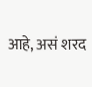आहे, असं शरद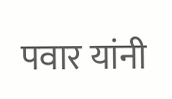पवार यांनी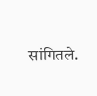सांगितले.